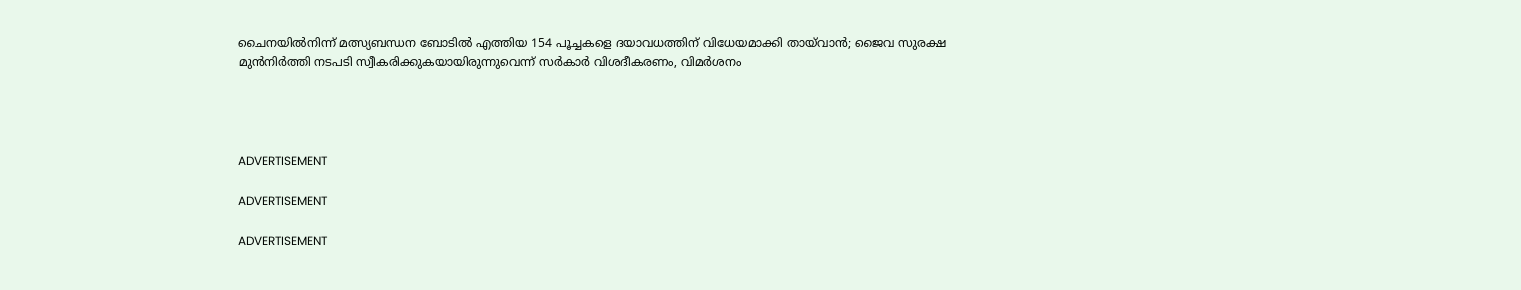ചൈനയില്‍നിന്ന് മത്സ്യബന്ധന ബോടില്‍ എത്തിയ 154 പൂച്ചകളെ ദയാവധത്തിന് വിധേയമാക്കി തായ്‌വാന്‍; ജൈവ സുരക്ഷ മുന്‍നിര്‍ത്തി നടപടി സ്വീകരിക്കുകയായിരുന്നുവെന്ന് സര്‍കാര്‍ വിശദീകരണം, വിമര്‍ശനം




ADVERTISEMENT

ADVERTISEMENT

ADVERTISEMENT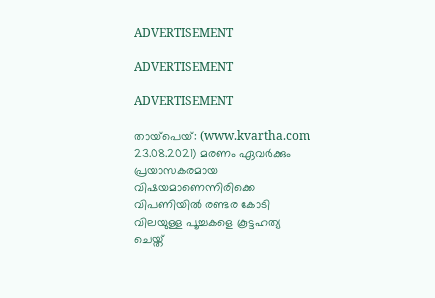ADVERTISEMENT

ADVERTISEMENT

ADVERTISEMENT

തായ്‌പെയ്: (www.kvartha.com 23.08.2021) മരണം ഏവര്‍ക്കും പ്രയാസകരമായ വിഷയമാണെന്നിരിക്കെ വിപണിയില്‍ രണ്ടര കോടി വിലയുള്ള പൂച്ചകളെ കൂട്ടഹത്യ ചെയ്ത്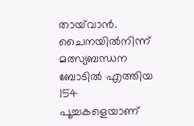തായ്‌വാന്‍. ചൈനയില്‍നിന്ന് മത്സ്യബന്ധന ബോടില്‍ എത്തിയ 154 പൂച്ചകളെയാണ്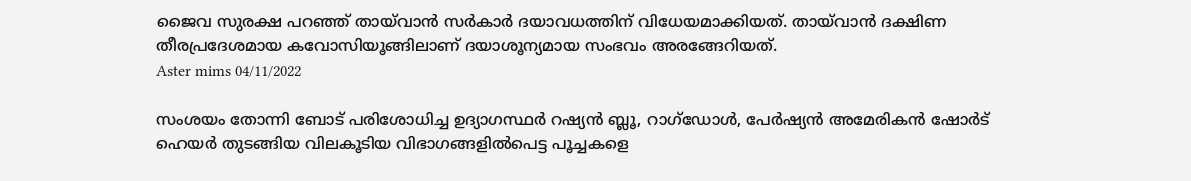ജൈവ സുരക്ഷ പറഞ്ഞ് തായ്‌വാന്‍ സര്‍കാര്‍ ദയാവധത്തിന് വിധേയമാക്കിയത്. തായ്‌വാന്‍ ദക്ഷിണ തീരപ്രദേശമായ കവോസിയൂങ്ങിലാണ് ദയാശൂന്യമായ സംഭവം അരങ്ങേറിയത്.
Aster mims 04/11/2022

സംശയം തോന്നി ബോട് പരിശോധിച്ച ഉദ്യാഗസ്ഥര്‍ റഷ്യന്‍ ബ്ലൂ, റാഗ്‌ഡോള്‍, പേര്‍ഷ്യന്‍ അമേരികന്‍ ഷോര്‍ട് ഹെയര്‍ തുടങ്ങിയ വിലകൂടിയ വിഭാഗങ്ങളില്‍പെട്ട പൂച്ചകളെ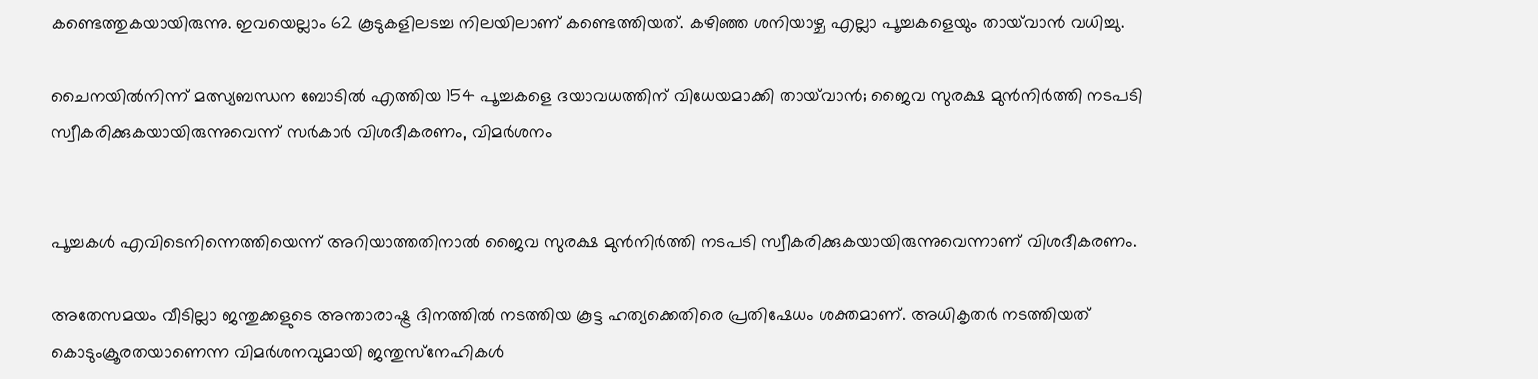കണ്ടെത്തുകയായിരുന്നു. ഇവയെല്ലാം 62 കൂടുകളിലടച്ച നിലയിലാണ് കണ്ടെത്തിയത്. കഴിഞ്ഞ ശനിയാഴ്ച എല്ലാ പൂച്ചകളെയും തായ്‌വാന്‍ വധിച്ചു.

ചൈനയില്‍നിന്ന് മത്സ്യബന്ധന ബോടില്‍ എത്തിയ 154 പൂച്ചകളെ ദയാവധത്തിന് വിധേയമാക്കി തായ്‌വാന്‍; ജൈവ സുരക്ഷ മുന്‍നിര്‍ത്തി നടപടി സ്വീകരിക്കുകയായിരുന്നുവെന്ന് സര്‍കാര്‍ വിശദീകരണം, വിമര്‍ശനം


പൂച്ചകള്‍ എവിടെനിന്നെത്തിയെന്ന് അറിയാത്തതിനാല്‍ ജൈവ സുരക്ഷ മുന്‍നിര്‍ത്തി നടപടി സ്വീകരിക്കുകയായിരുന്നുവെന്നാണ് വിശദീകരണം.

അതേസമയം വീടില്ലാ ജന്തുക്കളുടെ അന്താരാഷ്ട്ര ദിനത്തില്‍ നടത്തിയ കൂട്ട ഹത്യക്കെതിരെ പ്രതിഷേധം ശക്തമാണ്. അധികൃതര്‍ നടത്തിയത് കൊടുംക്രൂരതയാണെന്ന വിമര്‍ശനവുമായി ജന്തുസ്‌നേഹികള്‍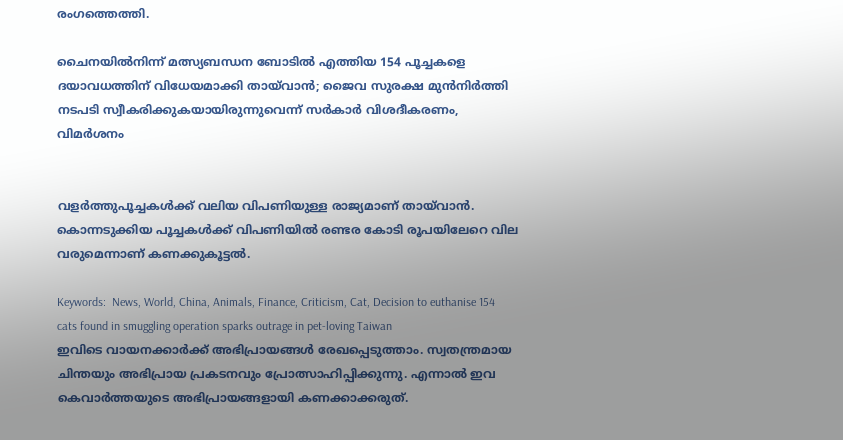രംഗത്തെത്തി.

ചൈനയില്‍നിന്ന് മത്സ്യബന്ധന ബോടില്‍ എത്തിയ 154 പൂച്ചകളെ ദയാവധത്തിന് വിധേയമാക്കി തായ്‌വാന്‍; ജൈവ സുരക്ഷ മുന്‍നിര്‍ത്തി നടപടി സ്വീകരിക്കുകയായിരുന്നുവെന്ന് സര്‍കാര്‍ വിശദീകരണം, വിമര്‍ശനം


വളര്‍ത്തുപൂച്ചകള്‍ക്ക് വലിയ വിപണിയുള്ള രാജ്യമാണ് തായ്‌വാന്‍. കൊന്നടുക്കിയ പൂച്ചകള്‍ക്ക് വിപണിയില്‍ രണ്ടര കോടി രൂപയിലേറെ വില വരുമെന്നാണ് കണക്കുകൂട്ടല്‍.

Keywords:  News, World, China, Animals, Finance, Criticism, Cat, Decision to euthanise 154 cats found in smuggling operation sparks outrage in pet-loving Taiwan
ഇവിടെ വായനക്കാർക്ക് അഭിപ്രായങ്ങൾ രേഖപ്പെടുത്താം. സ്വതന്ത്രമായ ചിന്തയും അഭിപ്രായ പ്രകടനവും പ്രോത്സാഹിപ്പിക്കുന്നു. എന്നാൽ ഇവ കെവാർത്തയുടെ അഭിപ്രായങ്ങളായി കണക്കാക്കരുത്.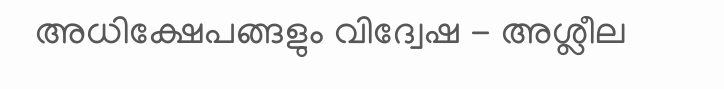അധിക്ഷേപങ്ങളും വിദ്വേഷ - അശ്ലീല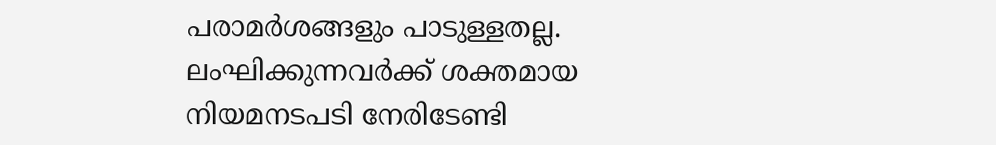പരാമർശങ്ങളും പാടുള്ളതല്ല. ലംഘിക്കുന്നവർക്ക് ശക്തമായ നിയമനടപടി നേരിടേണ്ടി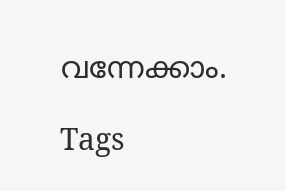വന്നേക്കാം.

Tags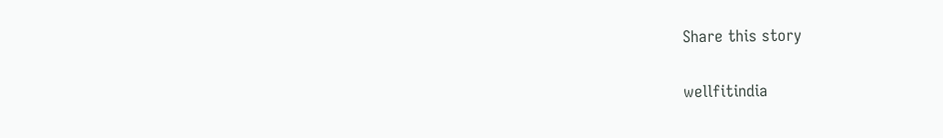Share this story

wellfitindia